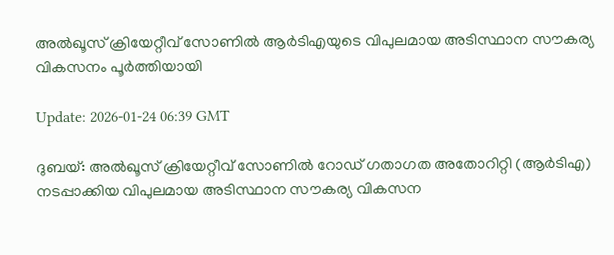അല്‍ഖൂസ് ക്രിയേറ്റീവ് സോണില്‍ ആര്‍ടിഎയുടെ വിപുലമായ അടിസ്ഥാന സൗകര്യ വികസനം പൂര്‍ത്തിയായി

Update: 2026-01-24 06:39 GMT

ദുബയ്: അല്‍ഖൂസ് ക്രിയേറ്റീവ് സോണില്‍ റോഡ് ഗതാഗത അതോറിറ്റി (ആര്‍ടിഎ) നടപ്പാക്കിയ വിപുലമായ അടിസ്ഥാന സൗകര്യ വികസന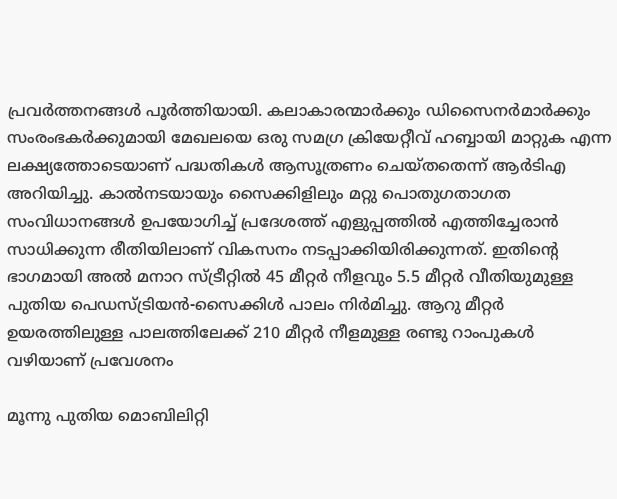പ്രവര്‍ത്തനങ്ങള്‍ പൂര്‍ത്തിയായി. കലാകാരന്മാര്‍ക്കും ഡിസൈനര്‍മാര്‍ക്കും സംരംഭകര്‍ക്കുമായി മേഖലയെ ഒരു സമഗ്ര ക്രിയേറ്റീവ് ഹബ്ബായി മാറ്റുക എന്ന ലക്ഷ്യത്തോടെയാണ് പദ്ധതികള്‍ ആസൂത്രണം ചെയ്തതെന്ന് ആര്‍ടിഎ അറിയിച്ചു. കാല്‍നടയായും സൈക്കിളിലും മറ്റു പൊതുഗതാഗത സംവിധാനങ്ങള്‍ ഉപയോഗിച്ച് പ്രദേശത്ത് എളുപ്പത്തില്‍ എത്തിച്ചേരാന്‍ സാധിക്കുന്ന രീതിയിലാണ് വികസനം നടപ്പാക്കിയിരിക്കുന്നത്. ഇതിന്റെ ഭാഗമായി അല്‍ മനാറ സ്ട്രീറ്റില്‍ 45 മീറ്റര്‍ നീളവും 5.5 മീറ്റര്‍ വീതിയുമുള്ള പുതിയ പെഡസ്ട്രിയന്‍-സൈക്കിള്‍ പാലം നിര്‍മിച്ചു. ആറു മീറ്റര്‍ ഉയരത്തിലുള്ള പാലത്തിലേക്ക് 210 മീറ്റര്‍ നീളമുള്ള രണ്ടു റാംപുകള്‍ വഴിയാണ് പ്രവേശനം

മൂന്നു പുതിയ മൊബിലിറ്റി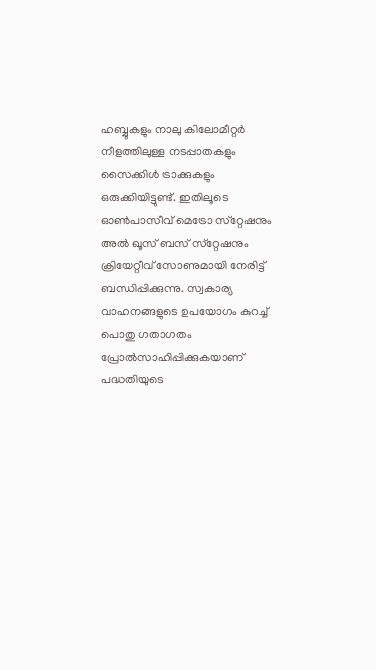ഹബ്ബുകളും നാലു കിലോമീറ്റര്‍ നീളത്തിലുള്ള നടപ്പാതകളും സൈക്കിള്‍ ട്രാക്കുകളും ഒരുക്കിയിട്ടുണ്ട്. ഇതിലൂടെ ഓണ്‍പാസീവ് മെട്രോ സ്‌റ്റേഷനും അല്‍ ഖൂസ് ബസ് സ്‌റ്റേഷനും ക്രിയേറ്റീവ് സോണുമായി നേരിട്ട് ബന്ധിപ്പിക്കുന്നു. സ്വകാര്യ വാഹനങ്ങളുടെ ഉപയോഗം കുറച്ച് പൊതു ഗതാഗതം പ്രോല്‍സാഹിപ്പിക്കുകയാണ് പദ്ധതിയുടെ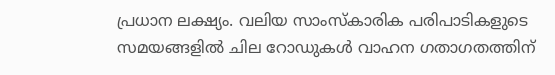പ്രധാന ലക്ഷ്യം. വലിയ സാംസ്‌കാരിക പരിപാടികളുടെ സമയങ്ങളില്‍ ചില റോഡുകള്‍ വാഹന ഗതാഗതത്തിന്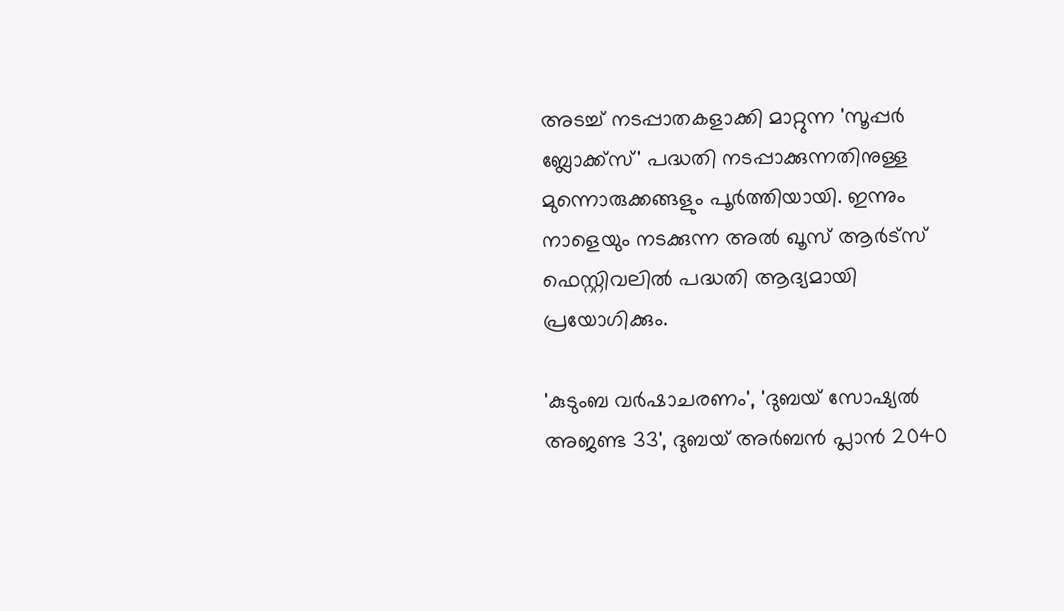അടച്ച് നടപ്പാതകളാക്കി മാറ്റുന്ന 'സൂപ്പര്‍ ബ്ലോക്ക്‌സ്' പദ്ധതി നടപ്പാക്കുന്നതിനുള്ള മുന്നൊരുക്കങ്ങളും പൂര്‍ത്തിയായി. ഇന്നും നാളെയും നടക്കുന്ന അല്‍ ഖൂസ് ആര്‍ട്‌സ് ഫെസ്റ്റിവലില്‍ പദ്ധതി ആദ്യമായി പ്രയോഗിക്കും.

'കുടുംബ വര്‍ഷാചരണം', 'ദുബയ് സോഷ്യല്‍ അജണ്ട 33', ദുബയ് അര്‍ബന്‍ പ്ലാന്‍ 2040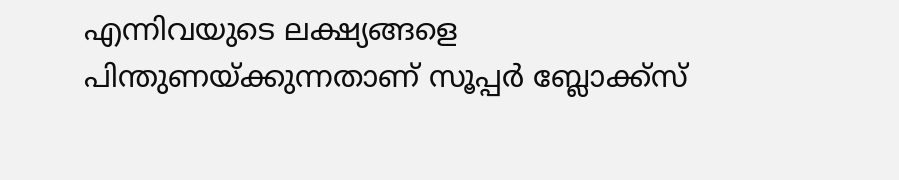എന്നിവയുടെ ലക്ഷ്യങ്ങളെ പിന്തുണയ്ക്കുന്നതാണ് സൂപ്പര്‍ ബ്ലോക്ക്‌സ്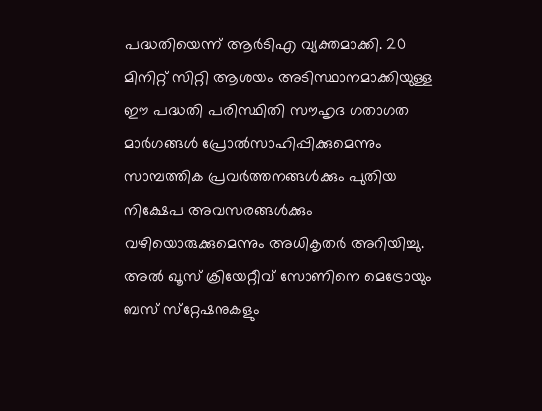പദ്ധതിയെന്ന് ആര്‍ടിഎ വ്യക്തമാക്കി. 20 മിനിറ്റ് സിറ്റി ആശയം അടിസ്ഥാനമാക്കിയുള്ള ഈ പദ്ധതി പരിസ്ഥിതി സൗഹൃദ ഗതാഗത മാര്‍ഗങ്ങള്‍ പ്രോല്‍സാഹിപ്പിക്കുമെന്നും സാമ്പത്തിക പ്രവര്‍ത്തനങ്ങള്‍ക്കും പുതിയ നിക്ഷേപ അവസരങ്ങള്‍ക്കും വഴിയൊരുക്കുമെന്നും അധികൃതര്‍ അറിയിച്ചു. അല്‍ ഖൂസ് ക്രിയേറ്റീവ് സോണിനെ മെട്രോയും ബസ് സ്‌റ്റേഷനുകളും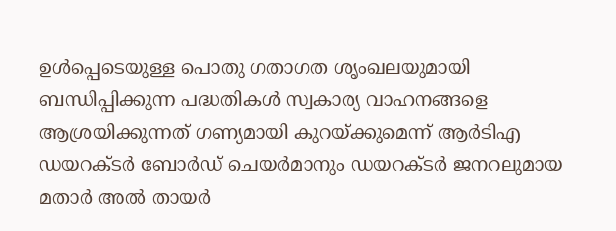ഉള്‍പ്പെടെയുള്ള പൊതു ഗതാഗത ശൃംഖലയുമായി ബന്ധിപ്പിക്കുന്ന പദ്ധതികള്‍ സ്വകാര്യ വാഹനങ്ങളെ ആശ്രയിക്കുന്നത് ഗണ്യമായി കുറയ്ക്കുമെന്ന് ആര്‍ടിഎ ഡയറക്ടര്‍ ബോര്‍ഡ് ചെയര്‍മാനും ഡയറക്ടര്‍ ജനറലുമായ മതാര്‍ അല്‍ തായര്‍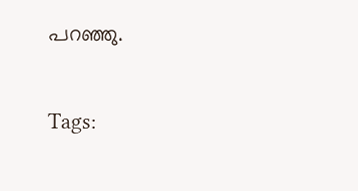പറഞ്ഞു.

Tags: